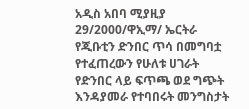አዲስ አበባ ሚያዚያ 29/2000/ዋኢማ/ ኤርትራ የጂቡቲን ድንበር ጥሳ በመግባቷ የተፈጠረውን የሁለቱ ሀገራት የድንበር ላይ ፍጥጫ ወደ ግጭት እንዳያመራ የተባበሩት መንግስታት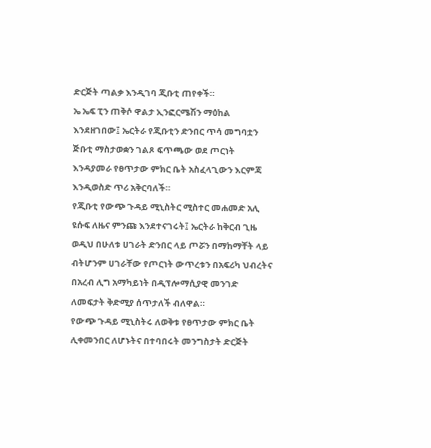ድርጅት ጣልቃ እንዲገባ ጂቡቲ ጠየቀች።
ኤ ኤፍ ፒን ጠቅሶ ዋልታ ኢንፎርሜሽን ማዕከል እንደዘገበው፤ ኤርትራ የጂቡቲን ድንበር ጥሳ መግባቷን ጅቡቲ ማስታወቋን ገልጾ ፍጥጫው ወደ ጦርነት እንዳያመራ የፀጥታው ምክር ቤት አስፈላጊውን እርምጃ እንዲወስድ ጥሪ አቅርባለች።
የጂቡቲ የውጭ ጉዳይ ሚኒስትር ሚስተር መሐመድ አሊ ዩሱፍ ለዜና ምንጩ እንደተናገሩት፤ ኤርትራ ከቅርብ ጊዜ ወዲህ በሁለቱ ሀገራት ድንበር ላይ ጦሯን በማከማቸት ላይ ብትሆንም ሀገራቸው የጦርነት ውጥረቱን በአፍሪካ ህብረትና በአረብ ሊግ አማካይነት በዲፕሎማሲያዊ መንገድ ለመፍታት ቅድሚያ ሰጥታለች ብለዋል።
የውጭ ጉዳይ ሚኒስትሩ ለወቅቱ የፀጥታው ምክር ቤት ሊቀመንበር ለሆኑትና በተባበሩት መንግስታት ድርጅት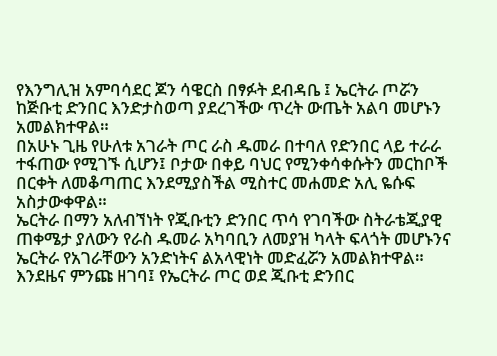የእንግሊዝ አምባሳደር ጆን ሳዌርስ በፃፉት ደብዳቤ ፤ ኤርትራ ጦሯን ከጅቡቲ ድንበር እንድታስወጣ ያደረገችው ጥረት ውጤት አልባ መሆኑን አመልክተዋል።
በአሁኑ ጊዜ የሁለቱ አገራት ጦር ራስ ዱመራ በተባለ የድንበር ላይ ተራራ ተፋጠው የሚገኙ ሲሆን፤ ቦታው በቀይ ባህር የሚንቀሳቀሱትን መርከቦች በርቀት ለመቆጣጠር እንደሚያስችል ሚስተር መሐመድ አሊ ዬሱፍ አስታውቀዋል።
ኤርትራ በማን አለብኘነት የጂቡቲን ድንበር ጥሳ የገባችው ስትራቴጂያዊ ጠቀሜታ ያለውን የራስ ዱመራ አካባቢን ለመያዝ ካላት ፍላጎት መሆኑንና ኤርትራ የአገራቸውን አንድነትና ልአላዊነት መድፈሯን አመልክተዋል።
እንደዜና ምንጩ ዘገባ፤ የኤርትራ ጦር ወደ ጂቡቲ ድንበር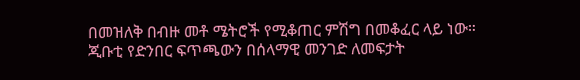በመዝለቅ በብዙ መቶ ሜትሮች የሚቆጠር ምሽግ በመቆፈር ላይ ነው።
ጂቡቲ የድንበር ፍጥጫውን በሰላማዊ መንገድ ለመፍታት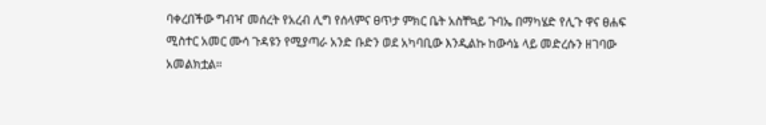ባቀረበችው ግብዣ መሰረት የአረብ ሊግ የሰላምና ፀጥታ ምክር ቤት አስቸኳይ ጉባኤ በማካሄድ የሊጉ ዋና ፀሐፍ ሚስተር አመር ሙሳ ጉዳዩን የሚያጣራ አንድ ቡድን ወደ አካባቢው እንዲልኩ ከውሳኔ ላይ መድረሱን ዘገባው አመልክቷል።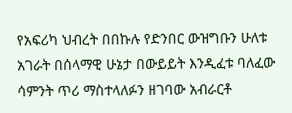የአፍሪካ ህብረት በበኩሉ የድንበር ውዝግቡን ሁለቱ አገራት በሰላማዊ ሁኔታ በውይይት እንዲፈቱ ባለፈው ሳምንት ጥሪ ማስተላለፉን ዘገባው አብራርቶ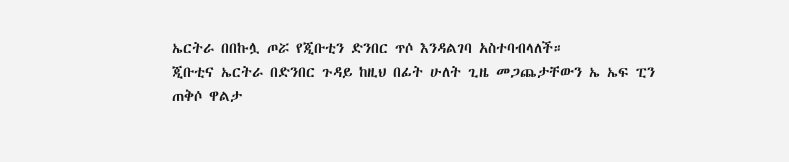ኤርትራ በበኩሏ ጦሯ የጂቡቲን ድንበር ጥሶ እንዳልገባ አስተባብላለች።
ጂቡቲና ኤርትራ በድንበር ጉዳይ ከዚህ በፊት ሁለት ጊዜ መጋጨታቸውን ኤ ኤፍ ፒን ጠቅሶ ዋልታ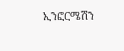ኢንፎርሜሽን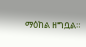ማዕከል ዘግቧል።